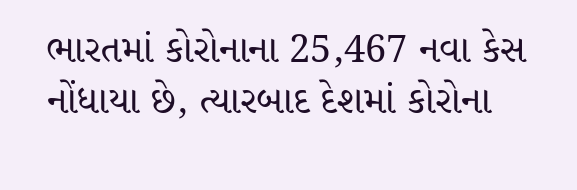ભારતમાં કોરોનાના 25,467 નવા કેસ નોંધાયા છે, ત્યારબાદ દેશમાં કોરોના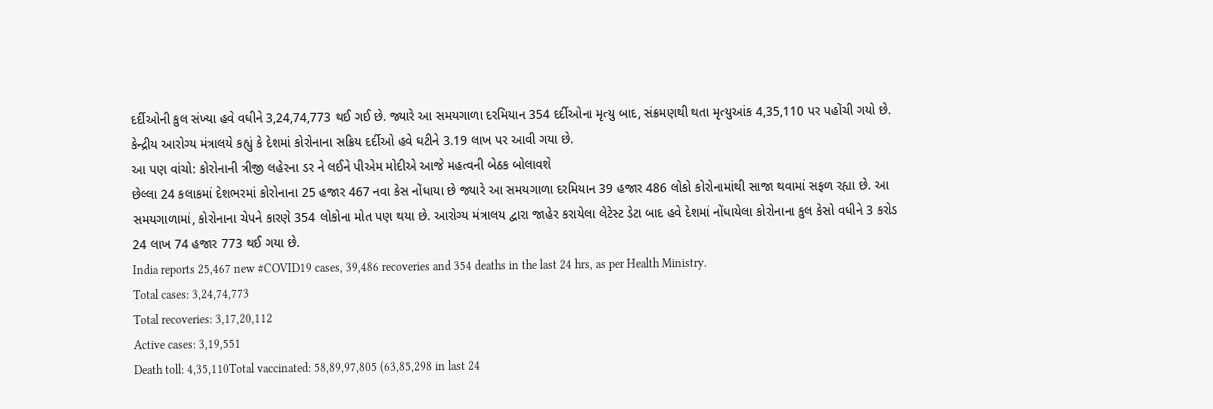દર્દીઓની કુલ સંખ્યા હવે વધીને 3,24,74,773 થઈ ગઈ છે. જ્યારે આ સમયગાળા દરમિયાન 354 દર્દીઓના મૃત્યુ બાદ, સંક્રમણથી થતા મૃત્યુઆંક 4,35,110 પર પહોંચી ગયો છે. કેન્દ્રીય આરોગ્ય મંત્રાલયે કહ્યું કે દેશમાં કોરોનાના સક્રિય દર્દીઓ હવે ઘટીને 3.19 લાખ પર આવી ગયા છે.
આ પણ વાંચો: કોરોનાની ત્રીજી લહેરના ડર ને લઈને પીએમ મોદીએ આજે મહત્વની બેઠક બોલાવશે
છેલ્લા 24 કલાકમાં દેશભરમાં કોરોનાના 25 હજાર 467 નવા કેસ નોંધાયા છે જ્યારે આ સમયગાળા દરમિયાન 39 હજાર 486 લોકો કોરોનામાંથી સાજા થવામાં સફળ રહ્યા છે. આ સમયગાળામાં, કોરોનાના ચેપને કારણે 354 લોકોના મોત પણ થયા છે. આરોગ્ય મંત્રાલય દ્વારા જાહેર કરાયેલા લેટેસ્ટ ડેટા બાદ હવે દેશમાં નોંધાયેલા કોરોનાના કુલ કેસો વધીને 3 કરોડ 24 લાખ 74 હજાર 773 થઈ ગયા છે.
India reports 25,467 new #COVID19 cases, 39,486 recoveries and 354 deaths in the last 24 hrs, as per Health Ministry.
Total cases: 3,24,74,773
Total recoveries: 3,17,20,112
Active cases: 3,19,551
Death toll: 4,35,110Total vaccinated: 58,89,97,805 (63,85,298 in last 24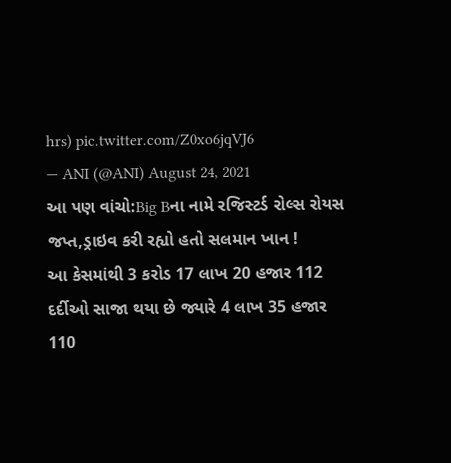hrs) pic.twitter.com/Z0xo6jqVJ6
— ANI (@ANI) August 24, 2021
આ પણ વાંચો:Big Bના નામે રજિસ્ટર્ડ રોલ્સ રોયસ જપ્ત,ડ્રાઇવ કરી રહ્યો હતો સલમાન ખાન !
આ કેસમાંથી 3 કરોડ 17 લાખ 20 હજાર 112 દર્દીઓ સાજા થયા છે જ્યારે 4 લાખ 35 હજાર 110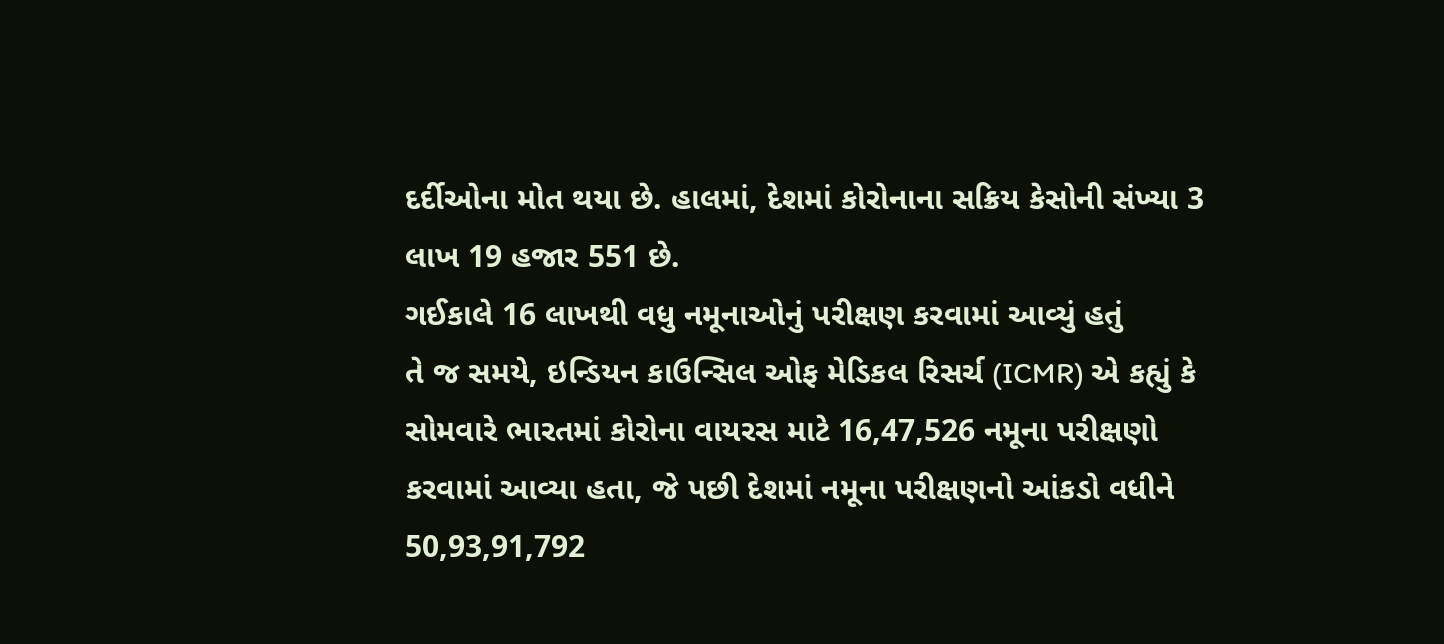દર્દીઓના મોત થયા છે. હાલમાં, દેશમાં કોરોનાના સક્રિય કેસોની સંખ્યા 3 લાખ 19 હજાર 551 છે.
ગઈકાલે 16 લાખથી વધુ નમૂનાઓનું પરીક્ષણ કરવામાં આવ્યું હતું
તે જ સમયે, ઇન્ડિયન કાઉન્સિલ ઓફ મેડિકલ રિસર્ચ (ICMR) એ કહ્યું કે સોમવારે ભારતમાં કોરોના વાયરસ માટે 16,47,526 નમૂના પરીક્ષણો કરવામાં આવ્યા હતા, જે પછી દેશમાં નમૂના પરીક્ષણનો આંકડો વધીને 50,93,91,792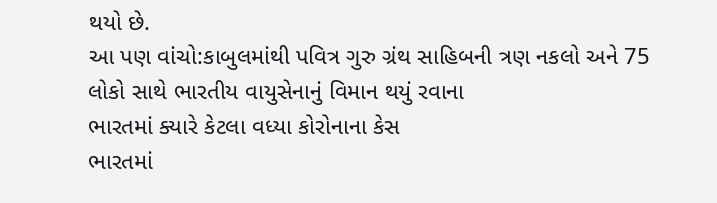થયો છે.
આ પણ વાંચો:કાબુલમાંથી પવિત્ર ગુરુ ગ્રંથ સાહિબની ત્રણ નકલો અને 75 લોકો સાથે ભારતીય વાયુસેનાનું વિમાન થયું રવાના
ભારતમાં ક્યારે કેટલા વધ્યા કોરોનાના કેસ
ભારતમાં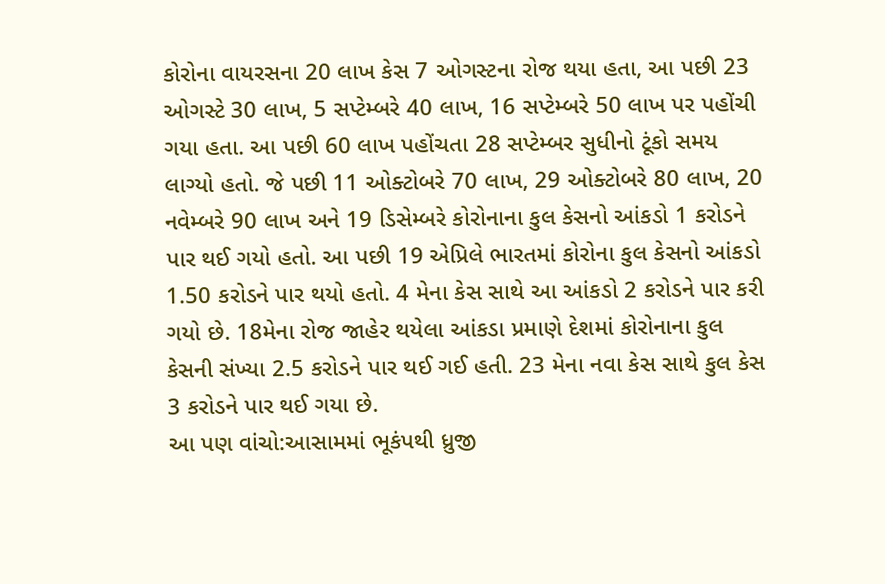કોરોના વાયરસના 20 લાખ કેસ 7 ઓગસ્ટના રોજ થયા હતા, આ પછી 23 ઓગસ્ટે 30 લાખ, 5 સપ્ટેમ્બરે 40 લાખ, 16 સપ્ટેમ્બરે 50 લાખ પર પહોંચી ગયા હતા. આ પછી 60 લાખ પહોંચતા 28 સપ્ટેમ્બર સુધીનો ટૂંકો સમય લાગ્યો હતો. જે પછી 11 ઓક્ટોબરે 70 લાખ, 29 ઓક્ટોબરે 80 લાખ, 20 નવેમ્બરે 90 લાખ અને 19 ડિસેમ્બરે કોરોનાના કુલ કેસનો આંકડો 1 કરોડને પાર થઈ ગયો હતો. આ પછી 19 એપ્રિલે ભારતમાં કોરોના કુલ કેસનો આંકડો 1.50 કરોડને પાર થયો હતો. 4 મેના કેસ સાથે આ આંકડો 2 કરોડને પાર કરી ગયો છે. 18મેના રોજ જાહેર થયેલા આંકડા પ્રમાણે દેશમાં કોરોનાના કુલ કેસની સંખ્યા 2.5 કરોડને પાર થઈ ગઈ હતી. 23 મેના નવા કેસ સાથે કુલ કેસ 3 કરોડને પાર થઈ ગયા છે.
આ પણ વાંચો:આસામમાં ભૂકંપથી ધ્રુજી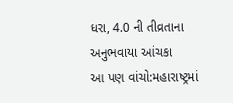ધરા, 4.0 ની તીવ્રતાના અનુભવાયા આંચકા
આ પણ વાંચો:મહારાષ્ટ્રમાં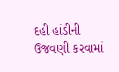દહી હાંડીની ઉજવણી કરવામાં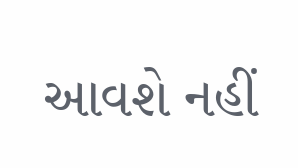આવશે નહીં